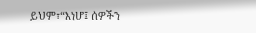ይህም፣“እነሆ፤ ሰዎችን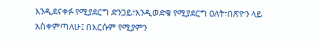እንዲደናቀፉ የሚያደርግ ድንጋይ፣እንዲወድቁ የሚያደርግ ዐለት፣በጽዮን ላይ አስቀምጣለሁ፤ በእርሱም የሚያምን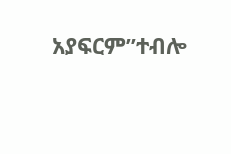አያፍርም”ተብሎ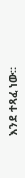እንደ ተጻፈ ነው።